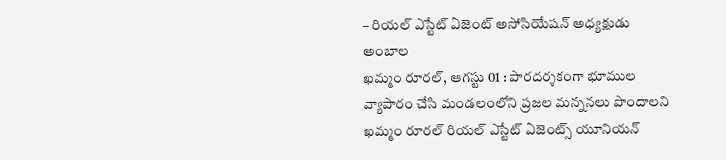– రియల్ ఎస్టేట్ ఏజెంట్ అసోసియేషన్ అధ్యక్షుడు అంబాల
ఖమ్మం రూరల్, ఆగస్టు 01 : పారదర్శకంగా భూముల వ్యాపారం చేసి మండలంలోని ప్రజల మన్ననలు పొందాలని ఖమ్మం రూరల్ రియల్ ఎస్టేట్ ఏజెంట్స్ యూనియన్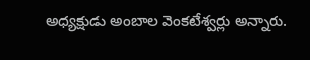అధ్యక్షుడు అంబాల వెంకటేశ్వర్లు అన్నారు.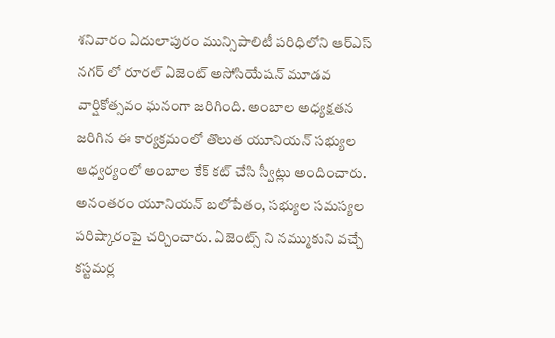శనివారం ఏదులాపురం మున్సిపాలిటీ పరిధిలోని ఆర్ఎస్ నగర్ లో రూరల్ ఏజెంట్ అసోసియేషన్ మూడవ వార్షికోత్సవం ఘనంగా జరిగింది. అంబాల అధ్యక్షతన జరిగిన ఈ కార్యక్రమంలో తొలుత యూనియన్ సభ్యుల ఆధ్వర్యంలో అంబాల కేక్ కట్ చేసి స్వీట్లు అందించారు. అనంతరం యూనియన్ బలోపేతం, సభ్యుల సమస్యల పరిష్కారంపై చర్చించారు. ఏజెంట్స్ ని నమ్ముకుని వచ్చే కస్టమర్ల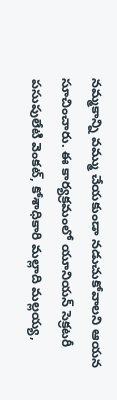నమ్మకాన్ని వమ్ము చేయకుండా నడుచుకోవాలని ఆయన సూచించారు. ఈ కార్యక్రమంలో యూనియన్ సెక్రటరీ పసుపులేటి వెంకట్, కోశాధికారి మల్లాది మల్లయ్య,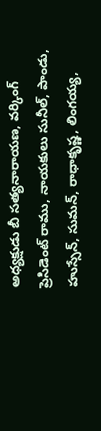అధ్యక్షుడు బీ సత్యనారాయణ, వర్కింగ్ ప్రెసిడెంట్ రాము, నాయకులు సునీల్, పాండు, హుస్సేన్, సుమన్, రాధాకృష్ణ, లింగయ్య,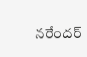నరేందర్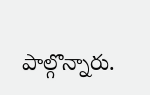పాల్గొన్నారు.